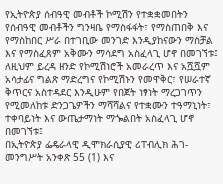የኢትዮጵያ ሰብዓዊ መብቶች ኮሚሽን የተቋቋመበትን የሰብዓዊ መብቶችን ግንዛቤ የማስፋፋት፣ የማስጠበቅ እና የማስከበር ሥራ በተገቢው መንገድ እንዲያከናውን ማስቻል እና የማስፈጸም አቅሙን ማሳደግ አስፈላጊ ሆኖ በመገኘቱ፤
ለዚህም ይረዳ ዘንድ የኮሚሽነሮች አመራረጥ እና አሿሿም አሳታፊና ግልጽ ማድረግና የኮሚሽኑን የመዋቅር፣ የሠራተኛ ቅጥርና አስተዳደር እንዲሁም የበጀት ነፃነት ማረጋገጥን የሚመለከቱ ድንጋጌዎችን ማሻሻልና የተቋሙን ተዓማኒነት፣ ተቀባይነት እና ውጤታማነት ማጐልበት አስፈላጊ ሆኖ በመገኘቱ፤
በኢትዮጵያ ፌዴራላዊ ዲሞክራሲያዊ ሪፐብሊክ ሕገ-መንግሥት አንቀጽ 55 (1) እና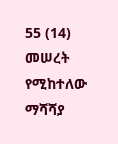55 (14) መሠረት የሚከተለው ማሻሻያ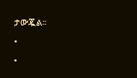ታውጇል፡፡
•
•